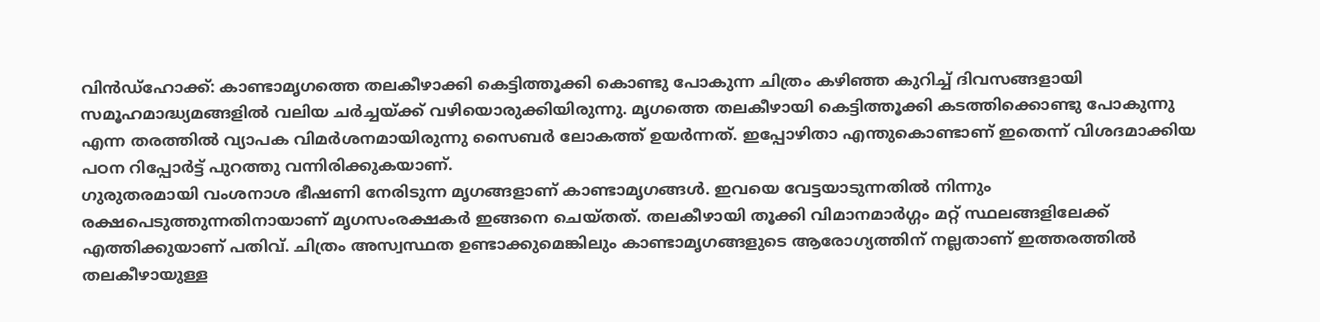വിൻഡ്ഹോക്ക്: കാണ്ടാമൃഗത്തെ തലകീഴാക്കി കെട്ടിത്തൂക്കി കൊണ്ടു പോകുന്ന ചിത്രം കഴിഞ്ഞ കുറിച്ച് ദിവസങ്ങളായി സമൂഹമാദ്ധ്യമങ്ങളിൽ വലിയ ചർച്ചയ്ക്ക് വഴിയൊരുക്കിയിരുന്നു. മൃഗത്തെ തലകീഴായി കെട്ടിത്തൂക്കി കടത്തിക്കൊണ്ടു പോകുന്നു എന്ന തരത്തിൽ വ്യാപക വിമർശനമായിരുന്നു സൈബർ ലോകത്ത് ഉയർന്നത്. ഇപ്പോഴിതാ എന്തുകൊണ്ടാണ് ഇതെന്ന് വിശദമാക്കിയ പഠന റിപ്പോർട്ട് പുറത്തു വന്നിരിക്കുകയാണ്.
ഗുരുതരമായി വംശനാശ ഭീഷണി നേരിടുന്ന മൃഗങ്ങളാണ് കാണ്ടാമൃഗങ്ങൾ. ഇവയെ വേട്ടയാടുന്നതിൽ നിന്നും രക്ഷപെടുത്തുന്നതിനായാണ് മൃഗസംരക്ഷകർ ഇങ്ങനെ ചെയ്തത്. തലകീഴായി തൂക്കി വിമാനമാർഗ്ഗം മറ്റ് സ്ഥലങ്ങളിലേക്ക് എത്തിക്കുയാണ് പതിവ്. ചിത്രം അസ്വസ്ഥത ഉണ്ടാക്കുമെങ്കിലും കാണ്ടാമൃഗങ്ങളുടെ ആരോഗ്യത്തിന് നല്ലതാണ് ഇത്തരത്തിൽ തലകീഴായുള്ള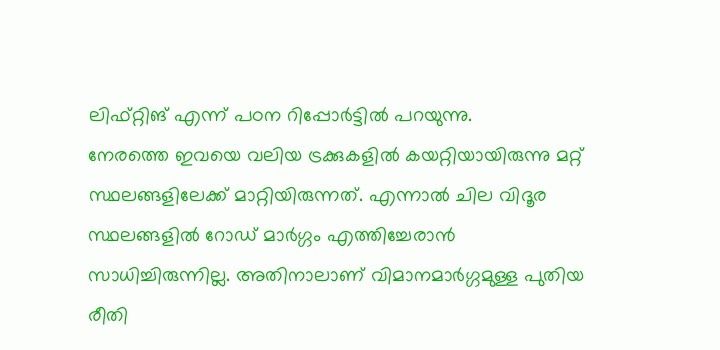ലിഫ്റ്റിങ് എന്ന് പഠന റിപ്പോർട്ടിൽ പറയുന്നു.
നേരത്തെ ഇവയെ വലിയ ട്രക്കുകളിൽ കയറ്റിയായിരുന്നു മറ്റ് സ്ഥലങ്ങളിലേക്ക് മാറ്റിയിരുന്നത്. എന്നാൽ ചില വിദൂര സ്ഥലങ്ങളിൽ റോഡ് മാർഗ്ഗം എത്തിച്ചേരാൻ സാധിച്ചിരുന്നില്ല. അതിനാലാണ് വിമാനമാർഗ്ഗമുള്ള പുതിയ രീതി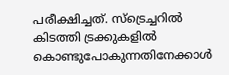പരീക്ഷിച്ചത്. സ്ട്രെച്ചറിൽ കിടത്തി ട്രക്കുകളിൽ കൊണ്ടുപോകുന്നതിനേക്കാൾ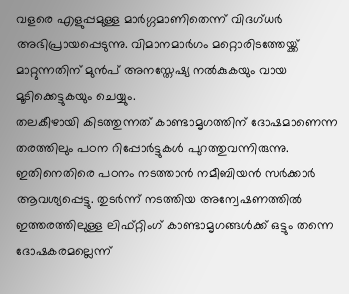വളരെ എളുപ്പമുള്ള മാർഗ്ഗമാണിതെന്ന് വിദഗ്ധർ അഭിപ്രായപ്പെടുന്നു. വിമാനമാർഗം മറ്റൊരിടത്തേയ്ക്ക് മാറ്റുന്നതിന് മുൻപ് അനസ്തേഷ്യ നൽകുകയും വായ മൂടിക്കെട്ടുകയും ചെയ്യും.
തലകീഴായി കിടത്തുന്നത് കാണ്ടാമൃഗത്തിന് ദോഷമാണെന്ന തരത്തിലും പഠന റിപ്പോർട്ടുകൾ പുറത്തുവന്നിരുന്നു. ഇതിനെതിരെ പഠനം നടത്താൻ നമീബിയൻ സർക്കാർ ആവശ്യപ്പെട്ടു. തുടർന്ന് നടത്തിയ അന്വേഷണത്തിൽ ഇത്തരത്തിലുള്ള ലിഫ്റ്റിംഗ് കാണ്ടാമൃഗങ്ങൾക്ക് ഒട്ടും തന്നെ ദോഷകരമല്ലെന്ന്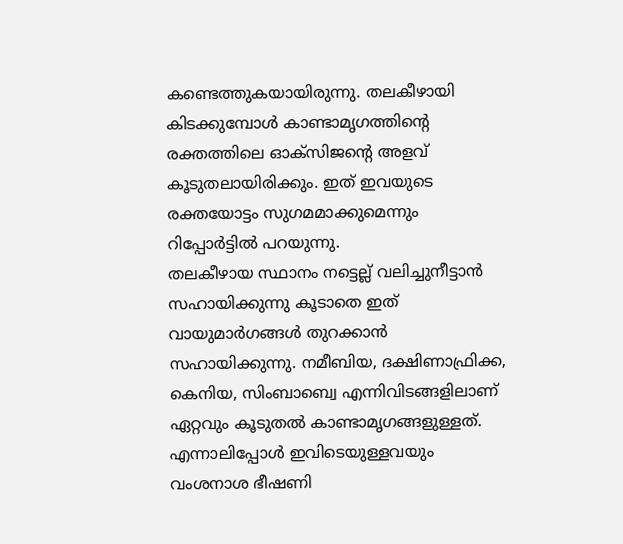കണ്ടെത്തുകയായിരുന്നു. തലകീഴായി കിടക്കുമ്പോൾ കാണ്ടാമൃഗത്തിന്റെ രക്തത്തിലെ ഓക്സിജന്റെ അളവ് കൂടുതലായിരിക്കും. ഇത് ഇവയുടെ രക്തയോട്ടം സുഗമമാക്കുമെന്നും റിപ്പോർട്ടിൽ പറയുന്നു.
തലകീഴായ സ്ഥാനം നട്ടെല്ല് വലിച്ചുനീട്ടാൻ സഹായിക്കുന്നു കൂടാതെ ഇത് വായുമാർഗങ്ങൾ തുറക്കാൻ സഹായിക്കുന്നു. നമീബിയ, ദക്ഷിണാഫ്രിക്ക, കെനിയ, സിംബാബ്വെ എന്നിവിടങ്ങളിലാണ് ഏറ്റവും കൂടുതൽ കാണ്ടാമൃഗങ്ങളുള്ളത്. എന്നാലിപ്പോൾ ഇവിടെയുള്ളവയും വംശനാശ ഭീഷണി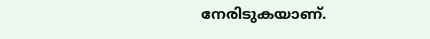നേരിടുകയാണ്.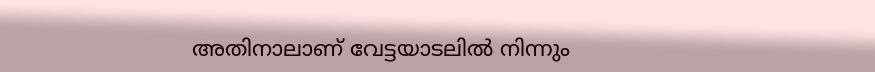അതിനാലാണ് വേട്ടയാടലിൽ നിന്നും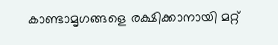കാണ്ടാമൃഗങ്ങളെ രക്ഷിക്കാനായി മറ്റ്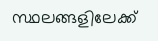സ്ഥലങ്ങളിലേക്ക്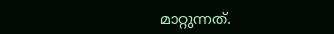മാറ്റുന്നത്.